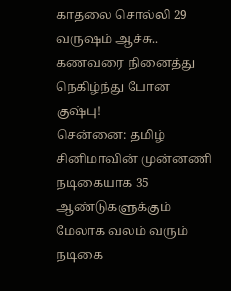காதலை சொல்லி 29 வருஷம் ஆச்சு.. கணவரை நினைத்து நெகிழ்ந்து போன குஷ்பு!
சென்னை: தமிழ் சினிமாவின் முன்னணி நடிகையாக 35 ஆண்டுகளுக்கும் மேலாக வலம் வரும் நடிகை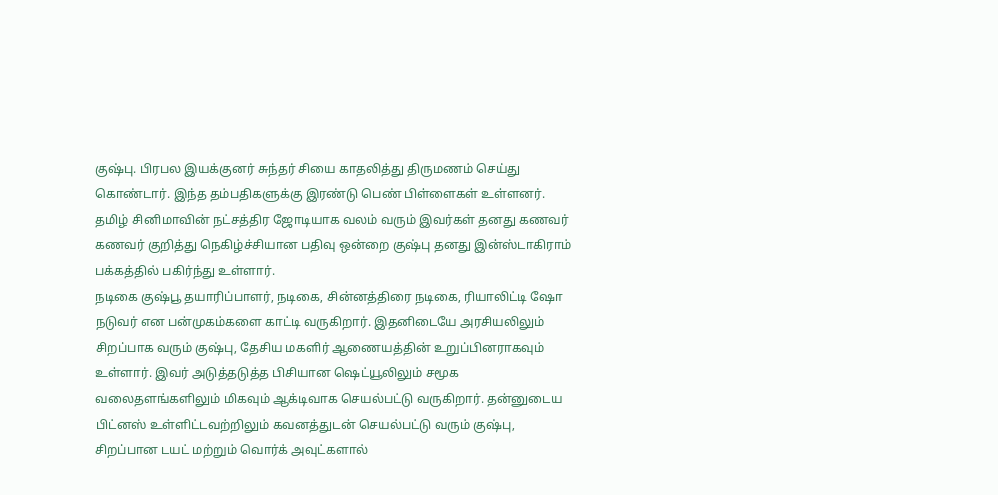குஷ்பு. பிரபல இயக்குனர் சுந்தர் சியை காதலித்து திருமணம் செய்து கொண்டார். இந்த தம்பதிகளுக்கு இரண்டு பெண் பிள்ளைகள் உள்ளனர். தமிழ் சினிமாவின் நட்சத்திர ஜோடியாக வலம் வரும் இவர்கள் தனது கணவர் கணவர் குறித்து நெகிழ்ச்சியான பதிவு ஒன்றை குஷ்பு தனது இன்ஸ்டாகிராம் பக்கத்தில் பகிர்ந்து உள்ளார்.
நடிகை குஷ்பூ தயாரிப்பாளர், நடிகை, சின்னத்திரை நடிகை, ரியாலிட்டி ஷோ நடுவர் என பன்முகம்களை காட்டி வருகிறார். இதனிடையே அரசியலிலும் சிறப்பாக வரும் குஷ்பு, தேசிய மகளிர் ஆணையத்தின் உறுப்பினராகவும் உள்ளார். இவர் அடுத்தடுத்த பிசியான ஷெட்யூலிலும் சமூக வலைதளங்களிலும் மிகவும் ஆக்டிவாக செயல்பட்டு வருகிறார். தன்னுடைய பிட்னஸ் உள்ளிட்டவற்றிலும் கவனத்துடன் செயல்பட்டு வரும் குஷ்பு, சிறப்பான டயட் மற்றும் வொர்க் அவுட்களால்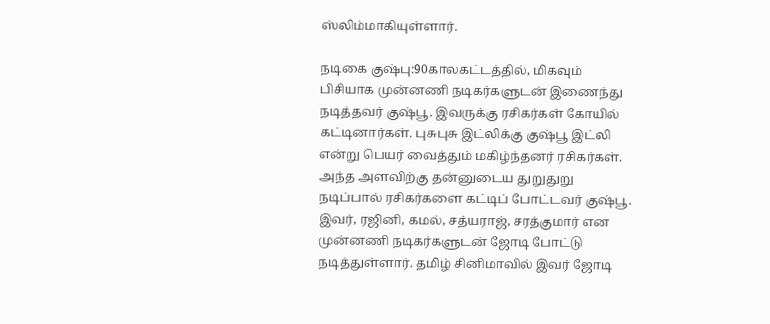ஸ்லிம்மாகியுள்ளார்.

நடிகை குஷ்பு:90காலகட்டத்தில், மிகவும் பிசியாக முன்னணி நடிகர்களுடன் இணைந்து நடித்தவர் குஷ்பூ. இவருக்கு ரசிகர்கள் கோயில் கட்டினார்கள். புசுபுசு இட்லிக்கு குஷ்பூ இட்லி என்று பெயர் வைத்தும் மகிழ்ந்தனர் ரசிகர்கள். அந்த அளவிற்கு தன்னுடைய துறுதுறு நடிப்பால் ரசிகர்களை கட்டிப் போட்டவர் குஷ்பூ. இவர், ரஜினி, கமல், சத்யராஜ், சரத்குமார் என முன்னணி நடிகர்களுடன் ஜோடி போட்டு நடித்துள்ளார். தமிழ் சினிமாவில் இவர் ஜோடி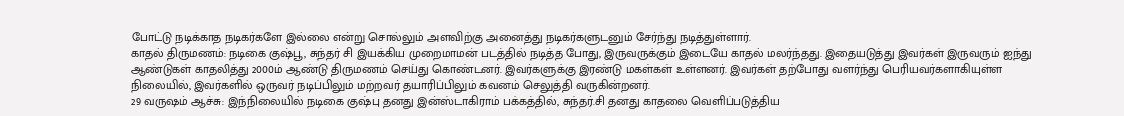போட்டு நடிக்காத நடிகர்களே இல்லை என்று சொல்லும் அளவிற்கு அனைத்து நடிகர்களுடனும் சேர்ந்து நடித்துள்ளார்.
காதல் திருமணம்: நடிகை குஷ்பூ, சுந்தர் சி இயக்கிய முறைமாமன் படத்தில் நடித்த போது, இருவருக்கும் இடையே காதல் மலர்ந்தது. இதையடுத்து இவர்கள் இருவரும் ஐந்து ஆண்டுகள் காதலித்து 2000ம் ஆண்டு திருமணம் செய்து கொண்டனர். இவர்களுக்கு இரண்டு மகள்கள் உள்ளனர். இவர்கள் தற்போது வளர்ந்து பெரியவர்களாகியுள்ள நிலையில், இவர்களில் ஒருவர் நடிப்பிலும் மற்றவர் தயாரிப்பிலும் கவனம் செலுத்தி வருகின்றனர்.
29 வருஷம் ஆச்சு: இந்நிலையில் நடிகை குஷ்பு தனது இன்ஸ்டாகிராம் பக்கத்தில், சுந்தர்.சி தனது காதலை வெளிப்படுத்திய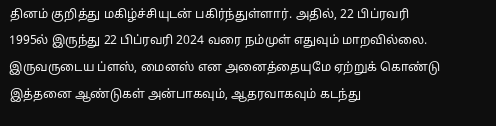தினம் குறித்து மகிழ்ச்சியுடன் பகிர்ந்துள்ளார். அதில், 22 பிப்ரவரி 1995ல் இருந்து 22 பிப்ரவரி 2024 வரை நம்முள் எதுவும் மாறவில்லை. இருவருடைய ப்ளஸ், மைனஸ் என அனைத்தையுமே ஏற்றுக் கொண்டு இத்தனை ஆண்டுகள் அன்பாகவும், ஆதரவாகவும் கடந்து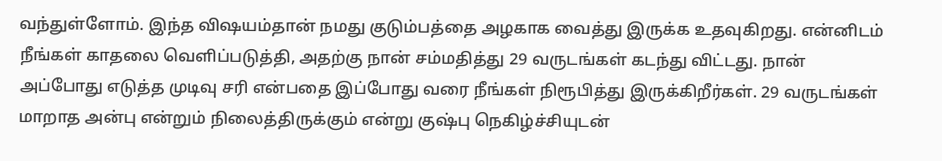வந்துள்ளோம். இந்த விஷயம்தான் நமது குடும்பத்தை அழகாக வைத்து இருக்க உதவுகிறது. என்னிடம் நீங்கள் காதலை வெளிப்படுத்தி, அதற்கு நான் சம்மதித்து 29 வருடங்கள் கடந்து விட்டது. நான் அப்போது எடுத்த முடிவு சரி என்பதை இப்போது வரை நீங்கள் நிரூபித்து இருக்கிறீர்கள். 29 வருடங்கள் மாறாத அன்பு என்றும் நிலைத்திருக்கும் என்று குஷ்பு நெகிழ்ச்சியுடன்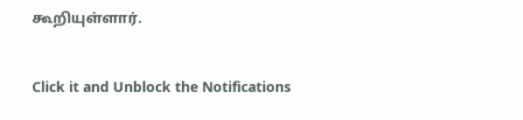கூறியுள்ளார்.


Click it and Unblock the Notifications